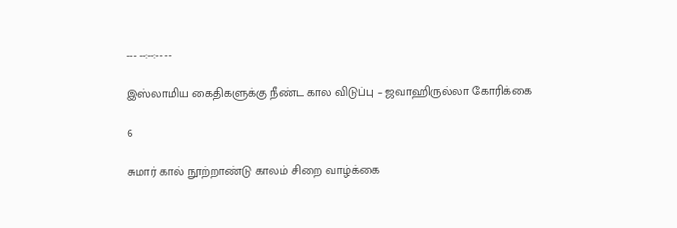--- --:--:-- --

இஸ்லாமிய கைதிகளுக்கு நீண்ட கால விடுப்பு – ஜவாஹிருல்லா கோரிக்கை

6

சுமார் கால் நூற்றாண்டு காலம் சிறை வாழ்க்கை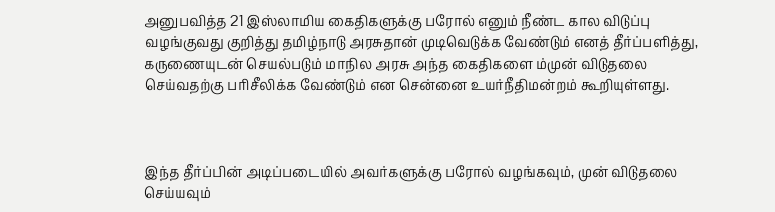அனுபவித்த 21 இஸ்லாமிய கைதிகளுக்கு பரோல் எனும் நீண்ட கால விடுப்பு வழங்குவது குறித்து தமிழ்நாடு அரசுதான் முடிவெடுக்க வேண்டும் எனத் தீர்ப்பளித்து, கருணையுடன் செயல்படும் மாநில அரசு அந்த கைதிகளை ம்முன் விடுதலை செய்வதற்கு பரிசீலிக்க வேண்டும் என சென்னை உயர்நீதிமன்றம் கூறியுள்ளது.



இந்த தீர்ப்பின் அடிப்படையில் அவர்களுக்கு பரோல் வழங்கவும், முன் விடுதலை செய்யவும்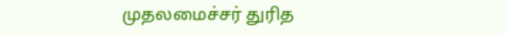முதலமைச்சர் துரித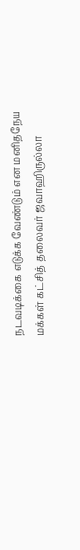நடவடிக்கை எடுக்க வேண்டும் என மனிதநேய மக்கள் கட்சித் தலைவர் ஜவாஹிருல்லா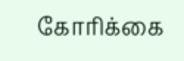கோரிக்கை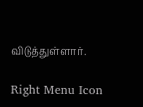விடுத்துள்ளார்.

Right Menu Icon